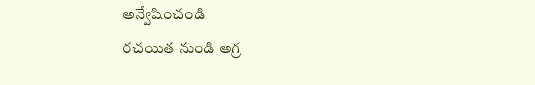అన్వేషించండి
రచయిత నుండి అగ్ర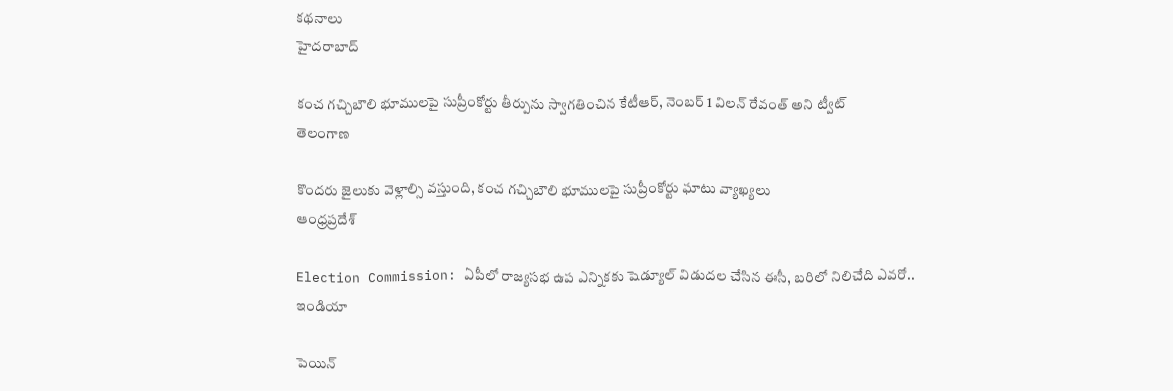కథనాలు
హైదరాబాద్

కంచ గచ్చిబౌలి భూములపై సుప్రీంకోర్టు తీర్పును స్వాగతించిన కేటీఆర్, నెంబర్ 1 విలన్ రేవంత్ అని ట్వీట్
తెలంగాణ

కొందరు జైలుకు వెళ్లాల్సి వస్తుంది, కంచ గచ్చిబౌలి భూములపై సుప్రీంకోర్టు ఘాటు వ్యాఖ్యలు
ఆంధ్రప్రదేశ్

Election Commission: ఏపీలో రాజ్యసభ ఉప ఎన్నికకు షెడ్యూల్ విడుదల చేసిన ఈసీ, బరిలో నిలిచేది ఎవరో..
ఇండియా

పెయిన్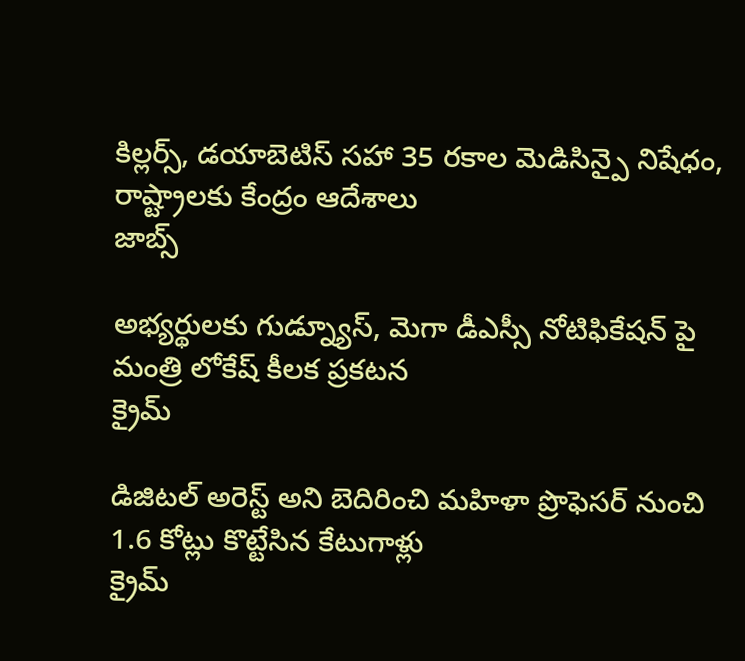కిల్లర్స్, డయాబెటిస్ సహా 35 రకాల మెడిసిన్పై నిషేధం, రాష్ట్రాలకు కేంద్రం ఆదేశాలు
జాబ్స్

అభ్యర్థులకు గుడ్న్యూస్, మెగా డీఎస్సీ నోటిఫికేషన్ పై మంత్రి లోకేష్ కీలక ప్రకటన
క్రైమ్

డిజిటల్ అరెస్ట్ అని బెదిరించి మహిళా ప్రొఫెసర్ నుంచి 1.6 కోట్లు కొట్టేసిన కేటుగాళ్లు
క్రైమ్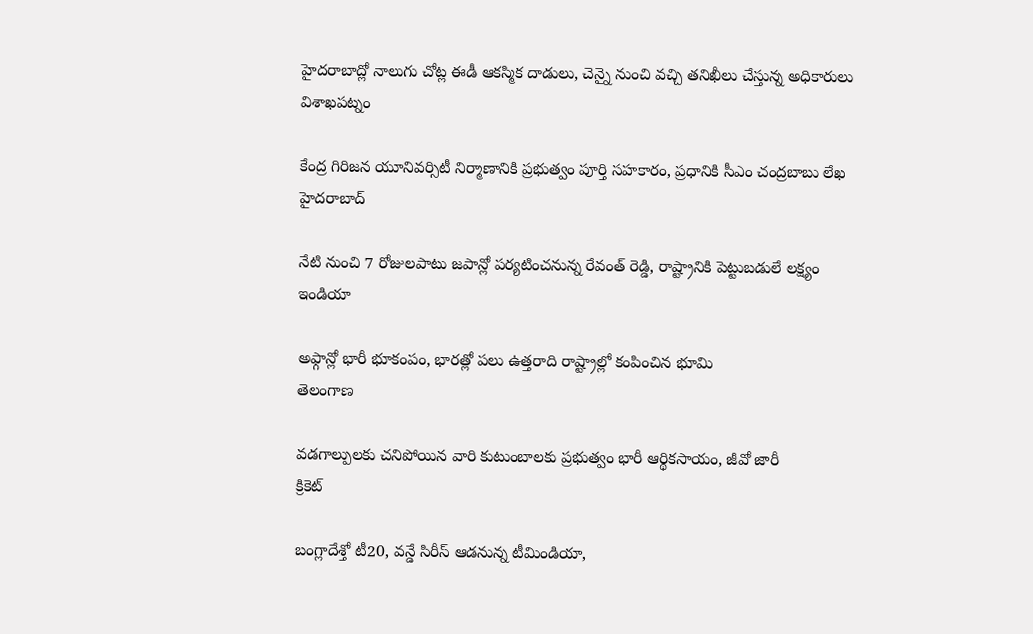హైదరాబాద్లో నాలుగు చోట్ల ఈడీ ఆకస్మిక దాడులు, చెన్నై నుంచి వచ్చి తనిఖీలు చేస్తున్న అధికారులు
విశాఖపట్నం

కేంద్ర గిరిజన యూనివర్సిటీ నిర్మాణానికి ప్రభుత్వం పూర్తి సహకారం, ప్రధానికి సీఎం చంద్రబాబు లేఖ
హైదరాబాద్

నేటి నుంచి 7 రోజులపాటు జపాన్లో పర్యటించనున్న రేవంత్ రెడ్డి, రాష్ట్రానికి పెట్టుబడులే లక్ష్యం
ఇండియా

అఫ్గాన్లో భారీ భూకంపం, భారత్లో పలు ఉత్తరాది రాష్ట్రాల్లో కంపించిన భూమి
తెలంగాణ

వడగాల్పులకు చనిపోయిన వారి కుటుంబాలకు ప్రభుత్వం భారీ ఆర్థికసాయం, జీవో జారీ
క్రికెట్

బంగ్లాదేశ్తో టీ20, వన్డే సిరీస్ ఆడనున్న టీమిండియా,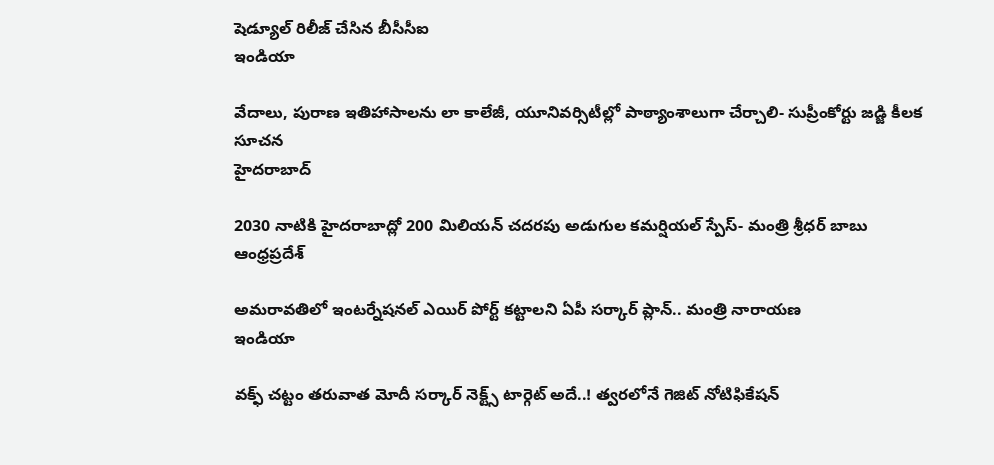షెడ్యూల్ రిలీజ్ చేసిన బీసీసీఐ
ఇండియా

వేదాలు, పురాణ ఇతిహాసాలను లా కాలేజీ, యూనివర్సిటీల్లో పాఠ్యాంశాలుగా చేర్చాలి- సుప్రీంకోర్టు జడ్జి కీలక సూచన
హైదరాబాద్

2030 నాటికి హైదరాబాద్లో 200 మిలియన్ చదరపు అడుగుల కమర్షియల్ స్పేస్- మంత్రి శ్రీధర్ బాబు
ఆంధ్రప్రదేశ్

అమరావతిలో ఇంటర్నేషనల్ ఎయిర్ పోర్ట్ కట్టాలని ఏపీ సర్కార్ ప్లాన్.. మంత్రి నారాయణ
ఇండియా

వక్ఫ్ చట్టం తరువాత మోదీ సర్కార్ నెక్ట్స్ టార్గెట్ అదే..! త్వరలోనే గెజిట్ నోటిఫికేషన్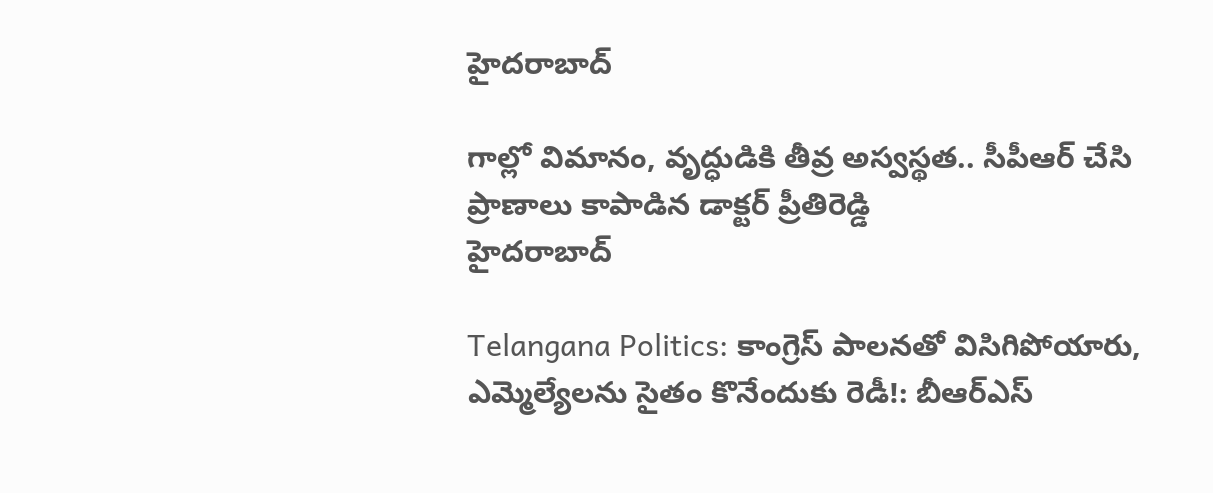హైదరాబాద్

గాల్లో విమానం, వృద్ధుడికి తీవ్ర అస్వస్థత.. సీపీఆర్ చేసి ప్రాణాలు కాపాడిన డాక్టర్ ప్రీతిరెడ్డి
హైదరాబాద్

Telangana Politics: కాంగ్రెస్ పాలనతో విసిగిపోయారు, ఎమ్మెల్యేలను సైతం కొనేందుకు రెడీ!: బీఆర్ఎస్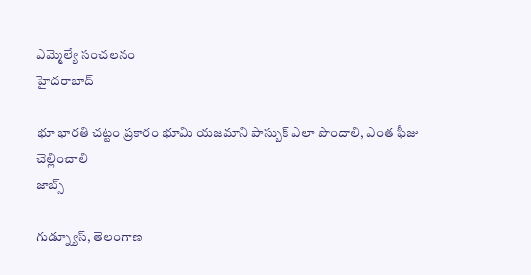ఎమ్మెల్యే సంచలనం
హైదరాబాద్

భూ భారతి చట్టం ప్రకారం భూమి యజమాని పాస్బుక్ ఎలా పొందాలి, ఎంత ఫీజు చెల్లించాలి
జాబ్స్

గుడ్న్యూస్, తెలంగాణ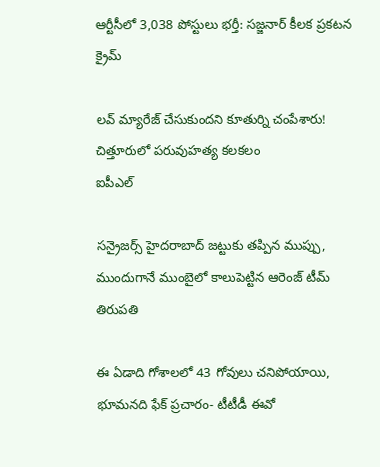ఆర్టీసీలో 3,038 పోస్టులు భర్తీ: సజ్జనార్ కీలక ప్రకటన
క్రైమ్

లవ్ మ్యారేజ్ చేసుకుందని కూతుర్ని చంపేశారు! చిత్తూరులో పరువుహత్య కలకలం
ఐపీఎల్

సన్రైజర్స్ హైదరాబాద్ జట్టుకు తప్పిన ముప్పు, ముందుగానే ముంబైలో కాలుపెట్టిన ఆరెంజ్ టీమ్
తిరుపతి

ఈ ఏడాది గోశాలలో 43 గోవులు చనిపోయాయి, భూమనది ఫేక్ ప్రచారం- టీటీడీ ఈవో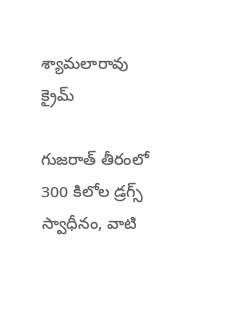శ్యామలారావు
క్రైమ్

గుజరాత్ తీరంలో 300 కిలోల డ్రగ్స్ స్వాధీనం, వాటి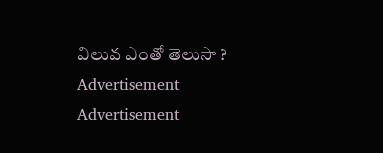విలువ ఎంతో తెలుసా ?
Advertisement
Advertisement